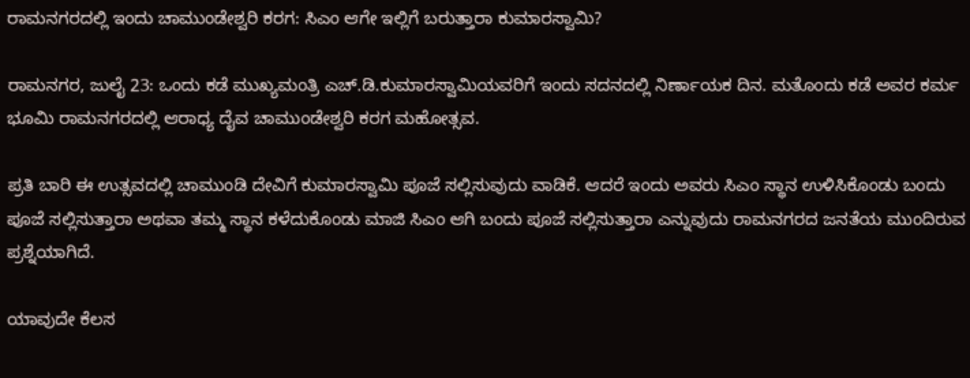ರಾಮನಗರದಲ್ಲಿ ಇಂದು ಚಾಮುಂಡೇಶ್ವರಿ ಕರಗ: ಸಿಎಂ ಆಗೇ ಇಲ್ಲಿಗೆ ಬರುತ್ತಾರಾ ಕುಮಾರಸ್ವಾಮಿ?

ರಾಮನಗರ, ಜುಲೈ 23: ಒಂದು ಕಡೆ ಮುಖ್ಯಮಂತ್ರಿ ಎಚ್.ಡಿ.ಕುಮಾರಸ್ವಾಮಿಯವರಿಗೆ ಇಂದು ಸದನದಲ್ಲಿ ನಿರ್ಣಾಯಕ ದಿನ. ಮತೊಂದು ಕಡೆ ಅವರ ಕರ್ಮ ಭೂಮಿ ರಾಮನಗರದಲ್ಲಿ ಆರಾಧ್ಯ ದೈವ ಚಾಮುಂಡೇಶ್ವರಿ ಕರಗ ಮಹೋತ್ಸವ.

ಪ್ರತಿ ಬಾರಿ ಈ ಉತ್ಸವದಲ್ಲಿ ಚಾಮುಂಡಿ ದೇವಿಗೆ ಕುಮಾರಸ್ವಾಮಿ ಪೂಜೆ ಸಲ್ಲಿಸುವುದು ವಾಡಿಕೆ. ಆದರೆ ಇಂದು ಅವರು ಸಿಎಂ ಸ್ಥಾನ ಉಳಿಸಿಕೊಂಡು ಬಂದು ಪೂಜೆ ಸಲ್ಲಿಸುತ್ತಾರಾ ಅಥವಾ ತಮ್ಮ ಸ್ಥಾನ ಕಳೆದುಕೊಂಡು ಮಾಜಿ ಸಿಎಂ ಆಗಿ ಬಂದು ಪೂಜೆ ಸಲ್ಲಿಸುತ್ತಾರಾ ಎನ್ನುವುದು ರಾಮನಗರದ ಜನತೆಯ ಮುಂದಿರುವ ಪ್ರಶ್ನೆಯಾಗಿದೆ.

ಯಾವುದೇ ಕೆಲಸ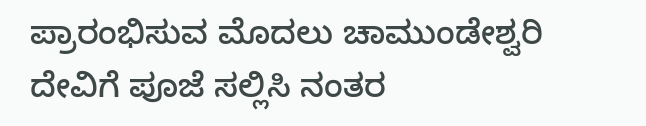ಪ್ರಾರಂಭಿಸುವ ಮೊದಲು ಚಾಮುಂಡೇಶ್ವರಿ ದೇವಿಗೆ ಪೂಜೆ ಸಲ್ಲಿಸಿ ನಂತರ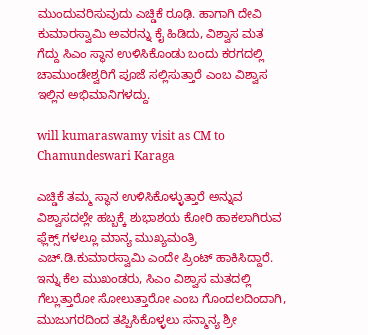ಮುಂದುವರಿಸುವುದು ಎಚ್ಡಿಕೆ ರೂಢಿ. ಹಾಗಾಗಿ ದೇವಿ ಕುಮಾರಸ್ವಾಮಿ ಅವರನ್ನು ಕೈ ಹಿಡಿದು, ವಿಶ್ವಾಸ ಮತ ಗೆದ್ದು ಸಿಎಂ ಸ್ಥಾನ ಉಳಿಸಿಕೊಂಡು ಬಂದು ಕರಗದಲ್ಲಿ ಚಾಮುಂಡೇಶ್ವರಿಗೆ ಪೂಜೆ ಸಲ್ಲಿಸುತ್ತಾರೆ ಎಂಬ ವಿಶ್ವಾಸ ಇಲ್ಲಿನ ಅಭಿಮಾನಿಗಳದ್ದು.

will kumaraswamy visit as CM to Chamundeswari Karaga

ಎಚ್ಡಿಕೆ ತಮ್ಮ ಸ್ಥಾನ ಉಳಿಸಿಕೊಳ್ಳುತ್ತಾರೆ ಅನ್ನುವ ವಿಶ್ವಾಸದಲ್ಲೇ ಹಬ್ಬಕ್ಕೆ ಶುಭಾಶಯ ಕೋರಿ ಹಾಕಲಾಗಿರುವ ಫ್ಲೆಕ್ಸ್ ಗಳಲ್ಲೂ ಮಾನ್ಯ ಮುಖ್ಯಮಂತ್ರಿ ಎಚ್‌.ಡಿ.ಕುಮಾರಸ್ವಾಮಿ ಎಂದೇ ಪ್ರಿಂಟ್ ಹಾಕಿಸಿದ್ದಾರೆ. ಇನ್ನು ಕೆಲ ಮುಖಂಡರು, ಸಿಎಂ ವಿಶ್ವಾಸ ಮತದಲ್ಲಿ ಗೆಲ್ಲುತ್ತಾರೋ ಸೋಲುತ್ತಾರೋ ಎಂಬ ಗೊಂದಲದಿಂದಾಗಿ, ಮುಜುಗರದಿಂದ ತಪ್ಪಿಸಿಕೊಳ್ಳಲು ಸನ್ಮಾನ್ಯ ಶ್ರೀ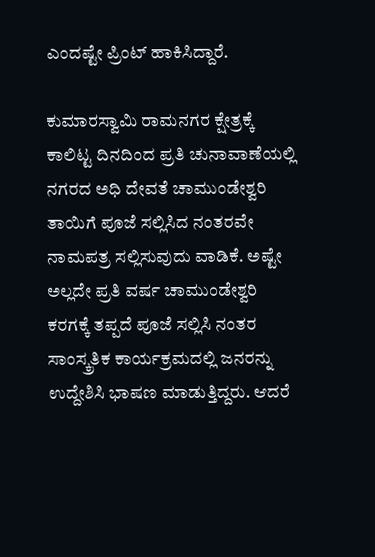ಎಂದಷ್ಟೇ ಪ್ರಿಂಟ್ ಹಾಕಿಸಿದ್ದಾರೆ.

ಕುಮಾರಸ್ವಾಮಿ ರಾಮನಗರ ಕ್ಷೇತ್ರಕ್ಕೆ ಕಾಲಿಟ್ಟ ದಿನದಿಂದ ಪ್ರತಿ ಚುನಾವಾಣೆಯಲ್ಲಿ ನಗರದ ಅಧಿ ದೇವತೆ ಚಾಮುಂಡೇಶ್ವರಿ ತಾಯಿಗೆ ಪೂಜೆ ಸಲ್ಲಿಸಿದ ನಂತರವೇ ನಾಮಪತ್ರ ಸಲ್ಲಿಸುವುದು ವಾಡಿಕೆ. ಅಷ್ಟೇ ಅಲ್ಲದೇ ಪ್ರತಿ ವರ್ಷ ಚಾಮುಂಡೇಶ್ವರಿ ಕರಗಕ್ಕೆ ತಪ್ಪದೆ ಪೂಜೆ ಸಲ್ಲಿಸಿ ನಂತರ ಸಾಂಸ್ಕ್ರತಿಕ ಕಾರ್ಯಕ್ರಮದಲ್ಲಿ ಜನರನ್ನು ಉದ್ದೇಶಿಸಿ ಭಾಷಣ ಮಾಡುತ್ತಿದ್ದರು. ಆದರೆ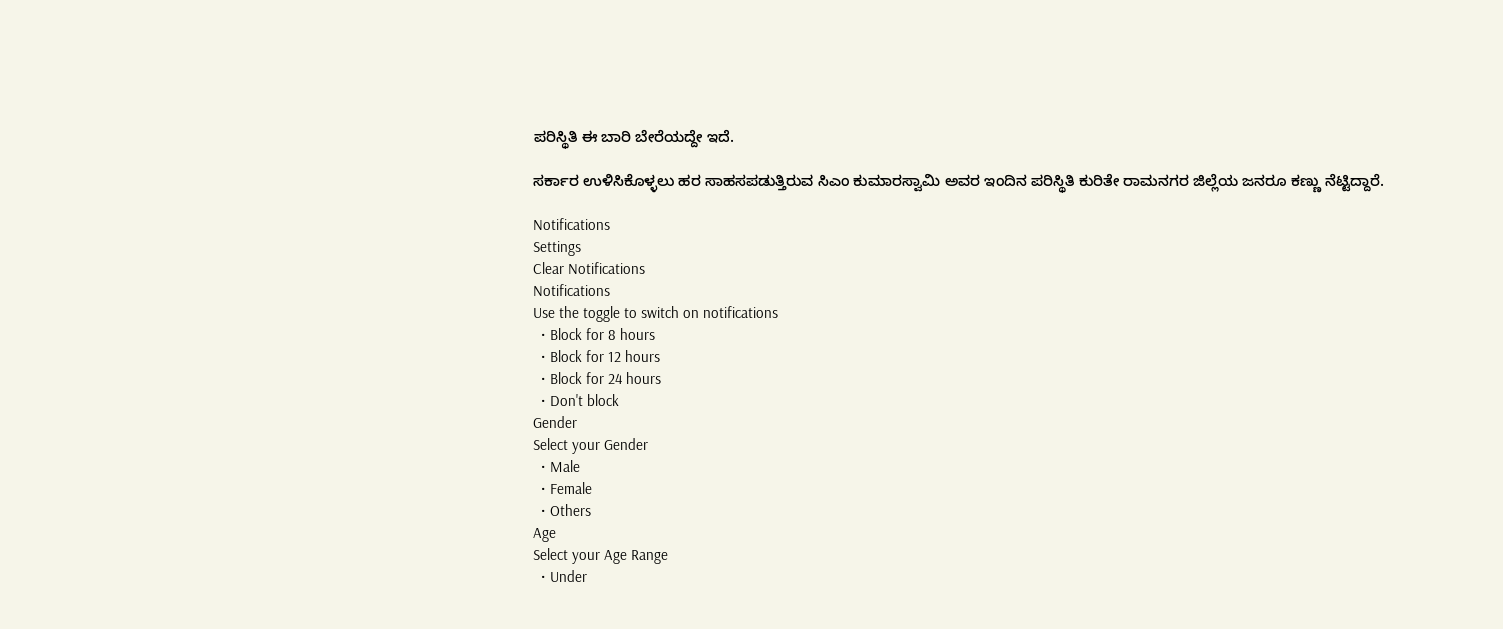ಪರಿಸ್ಥಿತಿ ಈ ಬಾರಿ ಬೇರೆಯದ್ದೇ ಇದೆ.

ಸರ್ಕಾರ ಉಳಿಸಿಕೊಳ್ಳಲು ಹರ ಸಾಹಸಪಡುತ್ತಿರುವ ಸಿಎಂ ಕುಮಾರಸ್ವಾಮಿ ಅವರ ಇಂದಿನ ಪರಿಸ್ಥಿತಿ ಕುರಿತೇ ರಾಮನಗರ ಜಿಲ್ಲೆಯ ಜನರೂ ಕಣ್ಣು ನೆಟ್ಟಿದ್ದಾರೆ.

Notifications
Settings
Clear Notifications
Notifications
Use the toggle to switch on notifications
  • Block for 8 hours
  • Block for 12 hours
  • Block for 24 hours
  • Don't block
Gender
Select your Gender
  • Male
  • Female
  • Others
Age
Select your Age Range
  • Under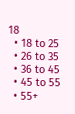18
  • 18 to 25
  • 26 to 35
  • 36 to 45
  • 45 to 55
  • 55+